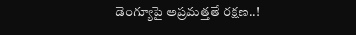డెంగ్యూపై అప్రమత్తతే రక్షణ..!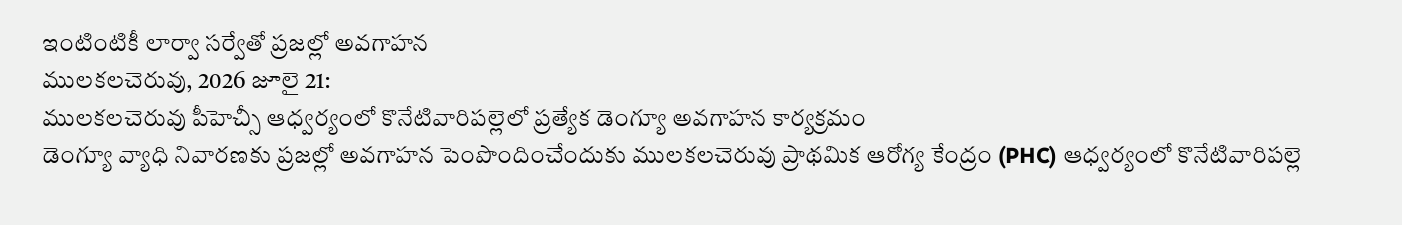ఇంటింటికీ లార్వా సర్వేతో ప్రజల్లో అవగాహన
ములకలచెరువు, 2026 జూలై 21:
ములకలచెరువు పీహెచ్సీ ఆధ్వర్యంలో కొనేటివారిపల్లెలో ప్రత్యేక డెంగ్యూ అవగాహన కార్యక్రమం
డెంగ్యూ వ్యాధి నివారణకు ప్రజల్లో అవగాహన పెంపొందించేందుకు ములకలచెరువు ప్రాథమిక ఆరోగ్య కేంద్రం (PHC) ఆధ్వర్యంలో కొనేటివారిపల్లె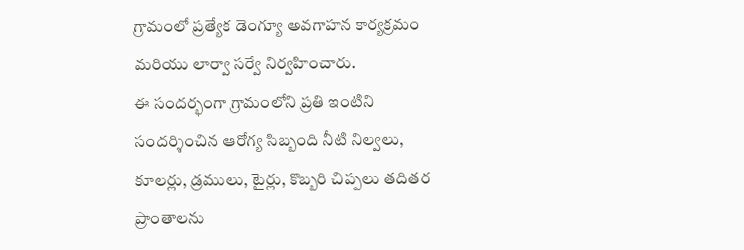గ్రామంలో ప్రత్యేక డెంగ్యూ అవగాహన కార్యక్రమం మరియు లార్వా సర్వే నిర్వహించారు.
ఈ సందర్భంగా గ్రామంలోని ప్రతి ఇంటిని సందర్శించిన ఆరోగ్య సిబ్బంది నీటి నిల్వలు, కూలర్లు, డ్రములు, టైర్లు, కొబ్బరి చిప్పలు తదితర ప్రాంతాలను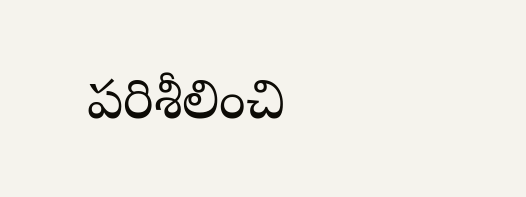పరిశీలించి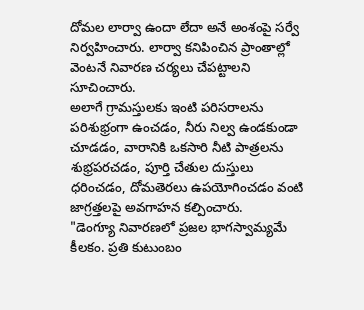దోమల లార్వా ఉందా లేదా అనే అంశంపై సర్వే నిర్వహించారు. లార్వా కనిపించిన ప్రాంతాల్లో వెంటనే నివారణ చర్యలు చేపట్టాలని సూచించారు.
అలాగే గ్రామస్తులకు ఇంటి పరిసరాలను పరిశుభ్రంగా ఉంచడం, నీరు నిల్వ ఉండకుండా చూడడం, వారానికి ఒకసారి నీటి పాత్రలను శుభ్రపరచడం, పూర్తి చేతుల దుస్తులు ధరించడం, దోమతెరలు ఉపయోగించడం వంటి జాగ్రత్తలపై అవగాహన కల్పించారు.
"డెంగ్యూ నివారణలో ప్రజల భాగస్వామ్యమే కీలకం. ప్రతి కుటుంబం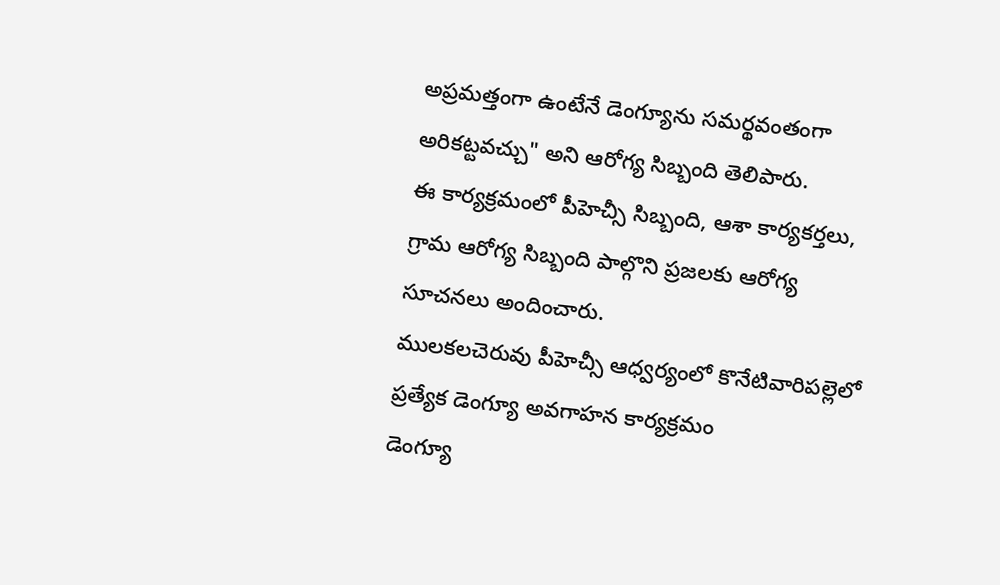అప్రమత్తంగా ఉంటేనే డెంగ్యూను సమర్థవంతంగా అరికట్టవచ్చు" అని ఆరోగ్య సిబ్బంది తెలిపారు.
ఈ కార్యక్రమంలో పీహెచ్సీ సిబ్బంది, ఆశా కార్యకర్తలు, గ్రామ ఆరోగ్య సిబ్బంది పాల్గొని ప్రజలకు ఆరోగ్య సూచనలు అందించారు.
ములకలచెరువు పీహెచ్సీ ఆధ్వర్యంలో కొనేటివారిపల్లెలో ప్రత్యేక డెంగ్యూ అవగాహన కార్యక్రమం
డెంగ్యూ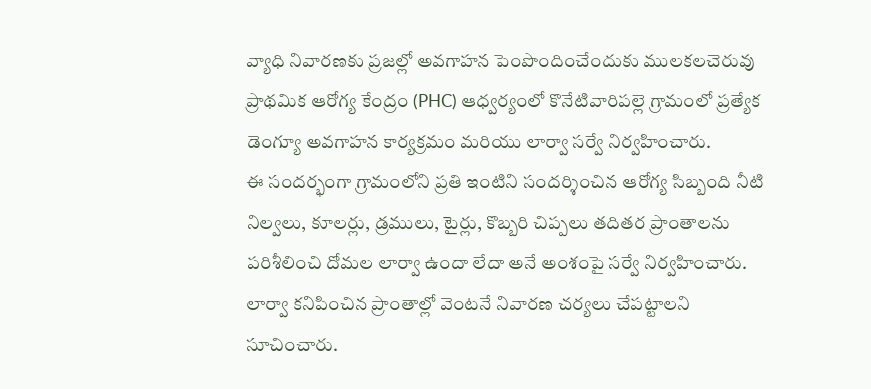వ్యాధి నివారణకు ప్రజల్లో అవగాహన పెంపొందించేందుకు ములకలచెరువు ప్రాథమిక ఆరోగ్య కేంద్రం (PHC) ఆధ్వర్యంలో కొనేటివారిపల్లె గ్రామంలో ప్రత్యేక డెంగ్యూ అవగాహన కార్యక్రమం మరియు లార్వా సర్వే నిర్వహించారు.
ఈ సందర్భంగా గ్రామంలోని ప్రతి ఇంటిని సందర్శించిన ఆరోగ్య సిబ్బంది నీటి నిల్వలు, కూలర్లు, డ్రములు, టైర్లు, కొబ్బరి చిప్పలు తదితర ప్రాంతాలను పరిశీలించి దోమల లార్వా ఉందా లేదా అనే అంశంపై సర్వే నిర్వహించారు. లార్వా కనిపించిన ప్రాంతాల్లో వెంటనే నివారణ చర్యలు చేపట్టాలని సూచించారు.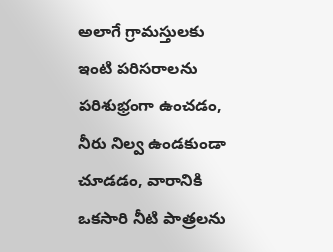అలాగే గ్రామస్తులకు ఇంటి పరిసరాలను పరిశుభ్రంగా ఉంచడం, నీరు నిల్వ ఉండకుండా చూడడం, వారానికి ఒకసారి నీటి పాత్రలను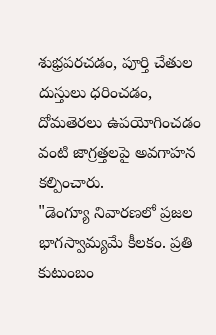శుభ్రపరచడం, పూర్తి చేతుల దుస్తులు ధరించడం, దోమతెరలు ఉపయోగించడం వంటి జాగ్రత్తలపై అవగాహన కల్పించారు.
"డెంగ్యూ నివారణలో ప్రజల భాగస్వామ్యమే కీలకం. ప్రతి కుటుంబం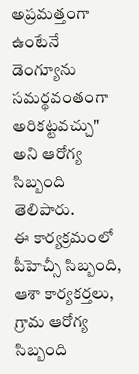అప్రమత్తంగా ఉంటేనే డెంగ్యూను సమర్థవంతంగా అరికట్టవచ్చు" అని ఆరోగ్య సిబ్బంది తెలిపారు.
ఈ కార్యక్రమంలో పీహెచ్సీ సిబ్బంది, ఆశా కార్యకర్తలు, గ్రామ ఆరోగ్య సిబ్బంది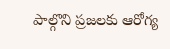పాల్గొని ప్రజలకు ఆరోగ్య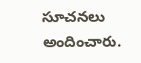సూచనలు అందించారు.